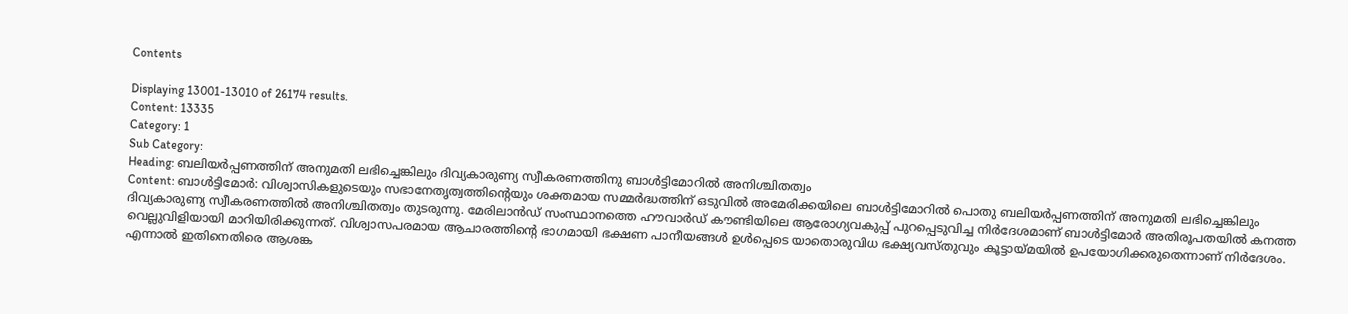Contents

Displaying 13001-13010 of 26174 results.
Content: 13335
Category: 1
Sub Category:
Heading: ബലിയര്‍പ്പണത്തിന് അനുമതി ലഭിച്ചെങ്കിലും ദിവ്യകാരുണ്യ സ്വീകരണത്തിനു ബാൾട്ടിമോറില്‍ അനിശ്ചിതത്വം
Content: ബാൾട്ടിമോർ: വിശ്വാസികളുടെയും സഭാനേതൃത്വത്തിന്റെയും ശക്തമായ സമ്മര്‍ദ്ധത്തിന് ഒടുവില്‍ അമേരിക്കയിലെ ബാൾട്ടിമോറില്‍ പൊതു ബലിയര്‍പ്പണത്തിന് അനുമതി ലഭിച്ചെങ്കിലും ദിവ്യകാരുണ്യ സ്വീകരണത്തില്‍ അനിശ്ചിതത്വം തുടരുന്നു. മേരിലാൻഡ് സംസ്ഥാനത്തെ ഹൗവാർഡ് കൗണ്ടിയിലെ ആരോഗ്യവകുപ്പ് പുറപ്പെടുവിച്ച നിർദേശമാണ് ബാൾട്ടിമോർ അതിരൂപതയില്‍ കനത്ത വെല്ലുവിളിയായി മാറിയിരിക്കുന്നത്‌. വിശ്വാസപരമായ ആചാരത്തിന്റെ ഭാഗമായി ഭക്ഷണ പാനീയങ്ങൾ ഉൾപ്പെടെ യാതൊരുവിധ ഭക്ഷ്യവസ്തുവും കൂട്ടായ്മയില്‍ ഉപയോഗിക്കരുതെന്നാണ് നിർദേശം. എന്നാല്‍ ഇതിനെതിരെ ആശങ്ക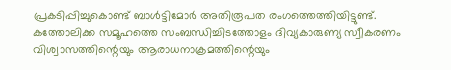പ്രകടിപ്പിച്ചുകൊണ്ട് ബാൾട്ടിമോർ അതിരൂപത രംഗത്തെത്തിയിട്ടുണ്ട്. കത്തോലിക്ക സമൂഹത്തെ സംബന്ധിച്ചിടത്തോളം ദിവ്യകാരുണ്യ സ്വീകരണം വിശ്വാസത്തിന്റെയും ആരാധനാക്രമത്തിന്റെയും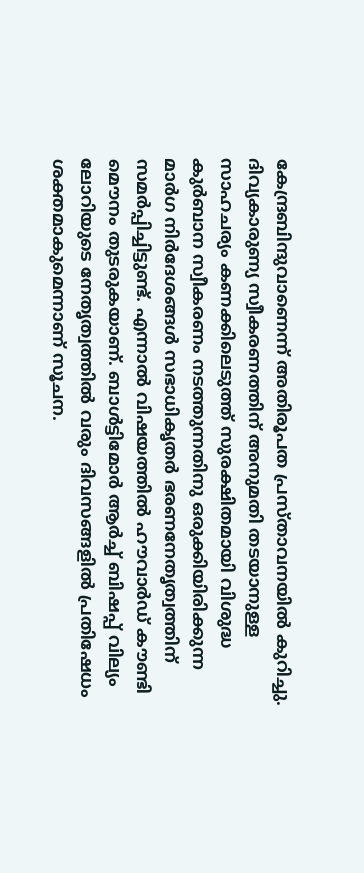കേന്ദ്രബിന്ദുവാണെന്ന് അതിരൂപത പ്രസ്താവനയില്‍ കുറിച്ചു. ദിവ്യകാരുണ്യ സ്വീകരണത്തിന് അനുമതി തടയാനുള്ള സാഹചര്യം കണക്കിലെടുത്ത് സുരക്ഷിതമായി വിശുദ്ധ കുർബാന സ്വീകരണം നടത്തുന്നതിനു ഒരുക്കിയിരിക്കുന്ന മാർഗ നിർദേശങ്ങൾ സഭാധികൃതർ ഭരണനേതൃത്വത്തിന് സമർപ്പിച്ചിട്ടുണ്ട്. എന്നാൽ വിഷയത്തില്‍ ഹൗവാർഡ് കൗണ്ടി മൌനം തുടരുകയാണ്. ബാള്‍ട്ടിമോര്‍ ആര്‍ച്ച് ബിഷപ്പ് വില്യം ലോറിയുടെ നേതൃത്വത്തില്‍ വരും ദിവസങ്ങളില്‍ പ്രതിഷേധം ശക്തമാകുമെന്നാണ് സൂചന.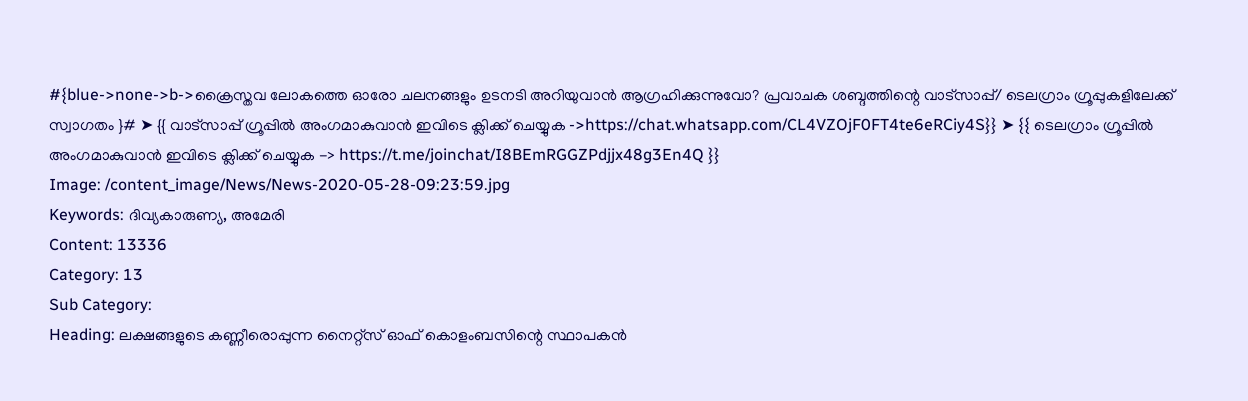#{blue->none->b->ക്രൈസ്തവ ലോകത്തെ ഓരോ ചലനങ്ങളും ഉടനടി അറിയുവാന്‍ ആഗ്രഹിക്കുന്നുവോ? പ്രവാചക ശബ്ദത്തിന്റെ വാട്സാപ്പ്/ ടെലഗ്രാം ഗ്രൂപ്പുകളിലേക്ക് സ്വാഗതം ‍}# ➤ {{ വാട്സാപ്പ് ഗ്രൂപ്പിൽ അംഗമാകുവാൻ ഇവിടെ ക്ലിക്ക് ചെയ്യുക ->https://chat.whatsapp.com/CL4VZOjF0FT4te6eRCiy4S}} ➤ {{ ടെലഗ്രാം ഗ്രൂപ്പിൽ അംഗമാകുവാൻ ഇവിടെ ക്ലിക്ക് ചെയ്യുക -> https://t.me/joinchat/I8BEmRGGZPdjjx48g3En4Q }}
Image: /content_image/News/News-2020-05-28-09:23:59.jpg
Keywords: ദിവ്യകാരുണ്യ, അമേരി
Content: 13336
Category: 13
Sub Category:
Heading: ലക്ഷങ്ങളുടെ കണ്ണീരൊപ്പുന്ന നൈറ്റ്സ് ഓഫ് കൊളംബസിന്റെ സ്ഥാപകൻ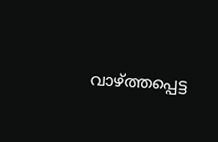വാഴ്ത്തപ്പെട്ട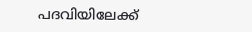പദവിയിലേക്ക്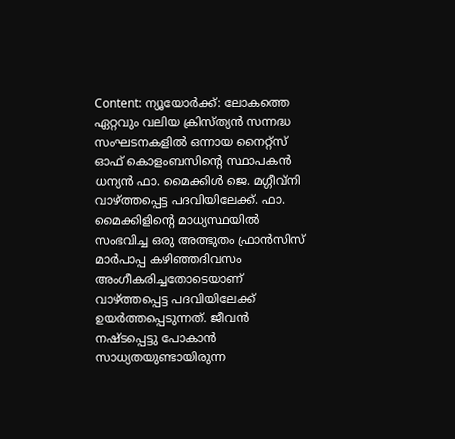Content: ന്യൂയോര്‍ക്ക്: ലോകത്തെ ഏറ്റവും വലിയ ക്രിസ്ത്യന്‍ സന്നദ്ധ സംഘടനകളില്‍ ഒന്നായ നൈറ്റ്സ് ഓഫ് കൊളംബസിന്റെ സ്ഥാപകൻ ധന്യന്‍ ഫാ. മൈക്കിൾ ജെ. മഗ്ഗീവ്നി വാഴ്ത്തപ്പെട്ട പദവിയിലേക്ക്. ഫാ. മൈക്കിളിന്റെ മാധ്യസ്ഥയിൽ സംഭവിച്ച ഒരു അത്ഭുതം ഫ്രാൻസിസ് മാർപാപ്പ കഴിഞ്ഞദിവസം അംഗീകരിച്ചതോടെയാണ് വാഴ്ത്തപ്പെട്ട പദവിയിലേക്ക് ഉയര്‍ത്തപ്പെടുന്നത്. ജീവൻ നഷ്ടപ്പെട്ടു പോകാൻ സാധ്യതയുണ്ടായിരുന്ന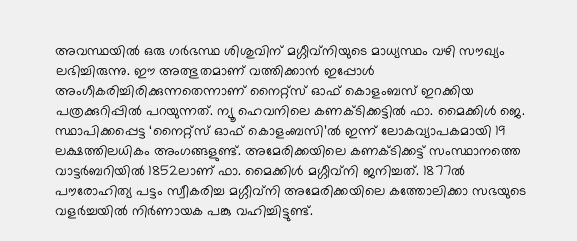അവസ്ഥയിൽ ഒരു ഗർഭസ്ഥ ശിശുവിന് മഗ്ഗീവ്നിയുടെ മാധ്യസ്ഥം വഴി സൗഖ്യം ലഭിച്ചിരുന്നു. ഈ അത്ഭുതമാണ് വത്തിക്കാൻ ഇപ്പോൾ അംഗീകരിച്ചിരിക്കുന്നതെന്നാണ് നൈറ്റ്സ് ഓഫ് കൊളംബസ് ഇറക്കിയ പത്രക്കുറിപ്പിൽ പറയുന്നത്. ന്യൂ ഹെവനിലെ കണക്ടിക്കട്ടില്‍ ഫാ. മൈക്കിൾ ജെ. സ്ഥാപിക്കപ്പെട്ട ‘നൈറ്റ്‌സ് ഓഫ് കൊളംബസി’ല്‍ ഇന്ന് ലോകവ്യാപകമായി 19 ലക്ഷത്തിലധികം അംഗങ്ങളുണ്ട്. അമേരിക്കയിലെ കണക്ടിക്കട്ട് സംസ്ഥാനത്തെ വാട്ടർബറിയിൽ 1852ലാണ് ഫാ. മൈക്കിൾ മഗ്ഗീവ്നി ജനിച്ചത്. 1877ൽ പൗരോഹിത്യ പട്ടം സ്വീകരിച്ച മഗ്ഗീവ്നി അമേരിക്കയിലെ കത്തോലിക്കാ സഭയുടെ വളർച്ചയിൽ നിർണായക പങ്കു വഹിച്ചിട്ടുണ്ട്.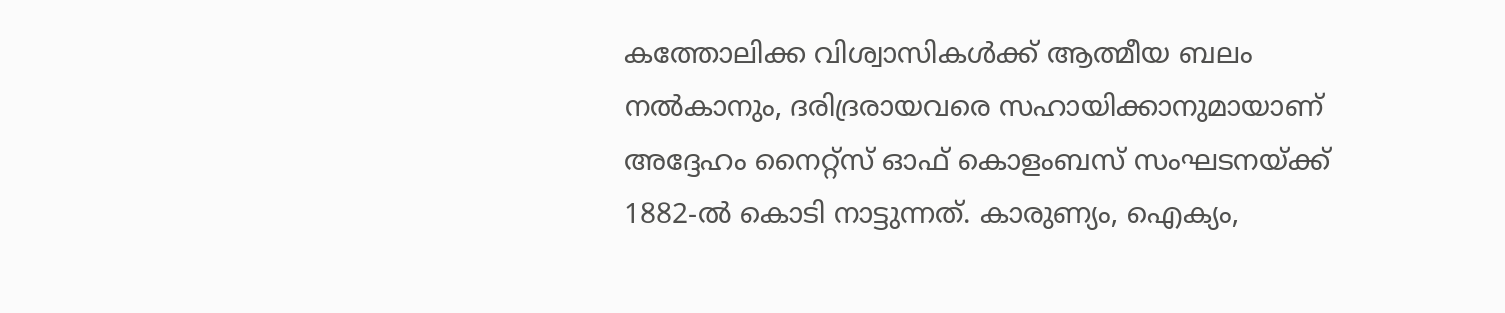കത്തോലിക്ക വിശ്വാസികൾക്ക് ആത്മീയ ബലം നൽകാനും, ദരിദ്രരായവരെ സഹായിക്കാനുമായാണ് അദ്ദേഹം നൈറ്റ്സ് ഓഫ് കൊളംബസ് സംഘടനയ്ക്ക് 1882-ല്‍ കൊടി നാട്ടുന്നത്. കാരുണ്യം, ഐക്യം,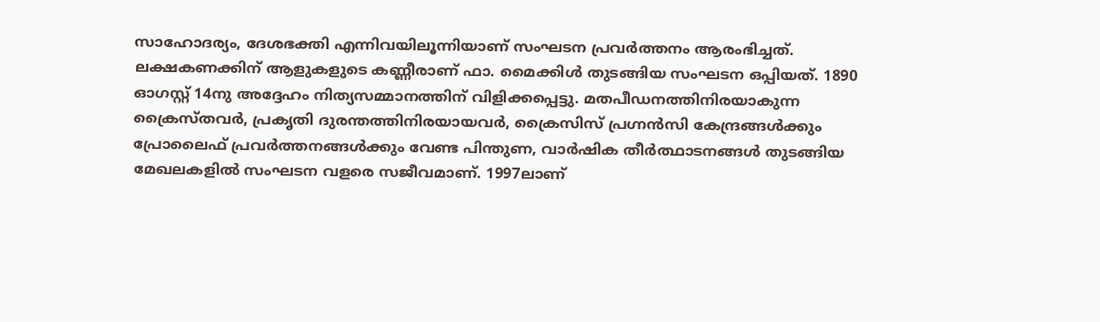സാഹോദര്യം, ദേശഭക്തി എന്നിവയിലൂന്നിയാണ് സംഘടന പ്രവര്‍ത്തനം ആരംഭിച്ചത്. ലക്ഷകണക്കിന് ആളുകളുടെ കണ്ണീരാണ് ഫാ. മൈക്കിൾ തുടങ്ങിയ സംഘടന ഒപ്പിയത്. 1890 ഓഗസ്റ്റ് 14നു അദ്ദേഹം നിത്യസമ്മാനത്തിന് വിളിക്കപ്പെട്ടു. മതപീഡനത്തിനിരയാകുന്ന ക്രൈസ്തവര്‍, പ്രകൃതി ദുരന്തത്തിനിരയായവര്‍, ക്രൈസിസ് പ്രഗ്നന്‍സി കേന്ദ്രങ്ങള്‍ക്കും പ്രോലൈഫ് പ്രവര്‍ത്തനങ്ങള്‍ക്കും വേണ്ട പിന്തുണ, വാര്‍ഷിക തീര്‍ത്ഥാടനങ്ങള്‍ തുടങ്ങിയ മേഖലകളില്‍ സംഘടന വളരെ സജീവമാണ്. 1997ലാണ്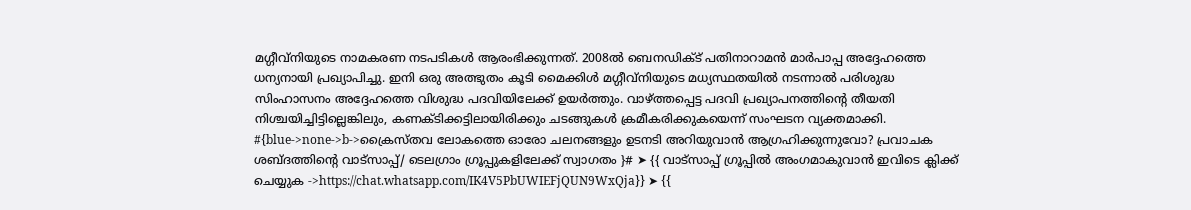മഗ്ഗീവ്നിയുടെ നാമകരണ നടപടികൾ ആരംഭിക്കുന്നത്. 2008ൽ ബെനഡിക്ട് പതിനാറാമൻ മാർപാപ്പ അദ്ദേഹത്തെ ധന്യനായി പ്രഖ്യാപിച്ചു. ഇനി ഒരു അത്ഭുതം കൂടി മൈക്കിൾ മഗ്ഗീവ്നിയുടെ മധ്യസ്ഥതയിൽ നടന്നാൽ പരിശുദ്ധ സിംഹാസനം അദ്ദേഹത്തെ വിശുദ്ധ പദവിയിലേക്ക് ഉയർത്തും. വാഴ്ത്തപ്പെട്ട പദവി പ്രഖ്യാപനത്തിന്റെ തീയതി നിശ്ചയിച്ചിട്ടില്ലെങ്കിലും, കണക്ടിക്കട്ടിലായിരിക്കും ചടങ്ങുകൾ ക്രമീകരിക്കുകയെന്ന് സംഘടന വ്യക്തമാക്കി. #{blue->none->b->ക്രൈസ്തവ ലോകത്തെ ഓരോ ചലനങ്ങളും ഉടനടി അറിയുവാന്‍ ആഗ്രഹിക്കുന്നുവോ? പ്രവാചക ശബ്ദത്തിന്റെ വാട്സാപ്പ്/ ടെലഗ്രാം ഗ്രൂപ്പുകളിലേക്ക് സ്വാഗതം ‍}# ➤ {{ വാട്സാപ്പ് ഗ്രൂപ്പിൽ അംഗമാകുവാൻ ഇവിടെ ക്ലിക്ക് ചെയ്യുക ->https://chat.whatsapp.com/IK4V5PbUWIEFjQUN9WxQja}} ➤ {{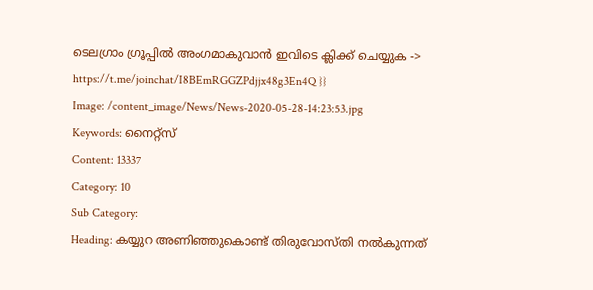ടെലഗ്രാം ഗ്രൂപ്പിൽ അംഗമാകുവാൻ ഇവിടെ ക്ലിക്ക് ചെയ്യുക -> https://t.me/joinchat/I8BEmRGGZPdjjx48g3En4Q }}
Image: /content_image/News/News-2020-05-28-14:23:53.jpg
Keywords: നൈറ്റ്സ്
Content: 13337
Category: 10
Sub Category:
Heading: കയ്യുറ അണിഞ്ഞുകൊണ്ട് തിരുവോസ്തി നല്‍കുന്നത്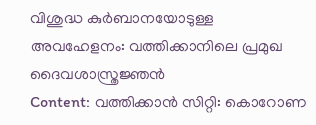വിശുദ്ധ കുര്‍ബാനയോടുള്ള അവഹേളനം: വത്തിക്കാനിലെ പ്രമുഖ ദൈവശാസ്ത്രജ്ഞന്‍
Content: വത്തിക്കാന്‍ സിറ്റി: കൊറോണ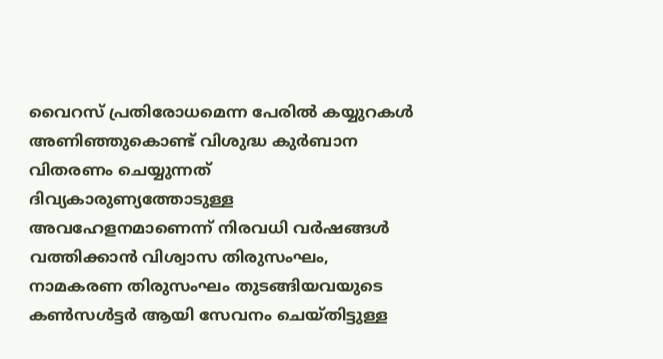വൈറസ് പ്രതിരോധമെന്ന പേരില്‍ കയ്യുറകള്‍ അണിഞ്ഞുകൊണ്ട് വിശുദ്ധ കുര്‍ബാന വിതരണം ചെയ്യുന്നത് ദിവ്യകാരുണ്യത്തോടുള്ള അവഹേളനമാണെന്ന് നിരവധി വര്‍ഷങ്ങള്‍ വത്തിക്കാന്‍ വിശ്വാസ തിരുസംഘം, നാമകരണ തിരുസംഘം തുടങ്ങിയവയുടെ കണ്‍സള്‍ട്ടര്‍ ആയി സേവനം ചെയ്തിട്ടുള്ള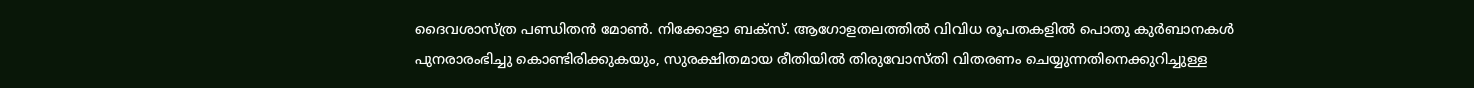ദൈവശാസ്ത്ര പണ്ഡിതന്‍ മോണ്‍. നിക്കോളാ ബക്സ്. ആഗോളതലത്തില്‍ വിവിധ രൂപതകളില്‍ പൊതു കുര്‍ബാനകള്‍ പുനരാരംഭിച്ചു കൊണ്ടിരിക്കുകയും, സുരക്ഷിതമായ രീതിയില്‍ തിരുവോസ്തി വിതരണം ചെയ്യുന്നതിനെക്കുറിച്ചുള്ള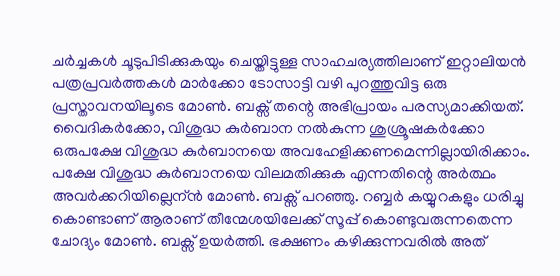ചര്‍ച്ചകള്‍ ചൂടുപിടിക്കുകയും ചെയ്തിട്ടുള്ള സാഹചര്യത്തിലാണ് ഇറ്റാലിയന്‍ പത്രപ്രവര്‍ത്തകള്‍ മാര്‍ക്കോ ടോസാട്ടി വഴി പുറത്തുവിട്ട ഒരു പ്രസ്താവനയിലൂടെ മോണ്‍. ബക്സ് തന്റെ അഭിപ്രായം പരസ്യമാക്കിയത്. വൈദികര്‍ക്കോ, വിശുദ്ധ കുര്‍ബാന നല്‍കുന്ന ശുശ്രൂഷകര്‍ക്കോ ഒരുപക്ഷേ വിശുദ്ധ കുര്‍ബാനയെ അവഹേളിക്കണമെന്നില്ലായിരിക്കാം. പക്ഷേ വിശുദ്ധ കുര്‍ബാനയെ വിലമതിക്കുക എന്നതിന്റെ അര്‍ത്ഥം അവര്‍ക്കറിയില്ലെന്ന്‍ മോണ്‍. ബക്സ് പറഞ്ഞു. റബ്ബര്‍ കയ്യുറകളും ധരിച്ചു കൊണ്ടാണ് ആരാണ് തീന്മേശയിലേക്ക് സൂപ്പ് കൊണ്ടുവരുന്നതെന്ന ചോദ്യം മോണ്‍. ബക്സ് ഉയര്‍ത്തി. ഭക്ഷണം കഴിക്കുന്നവരില്‍ അത്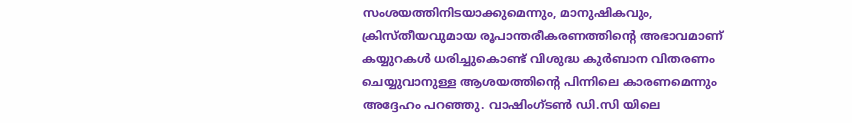സംശയത്തിനിടയാക്കുമെന്നും, മാനുഷികവും, ക്രിസ്തീയവുമായ രൂപാന്തരീകരണത്തിന്റെ അഭാവമാണ് കയ്യുറകള്‍ ധരിച്ചുകൊണ്ട് വിശുദ്ധ കുര്‍ബാന വിതരണം ചെയ്യുവാനുള്ള ആശയത്തിന്റെ പിന്നിലെ കാരണമെന്നും അദ്ദേഹം പറഞ്ഞു. വാഷിംഗ്‌ടണ്‍ ഡി.സി യിലെ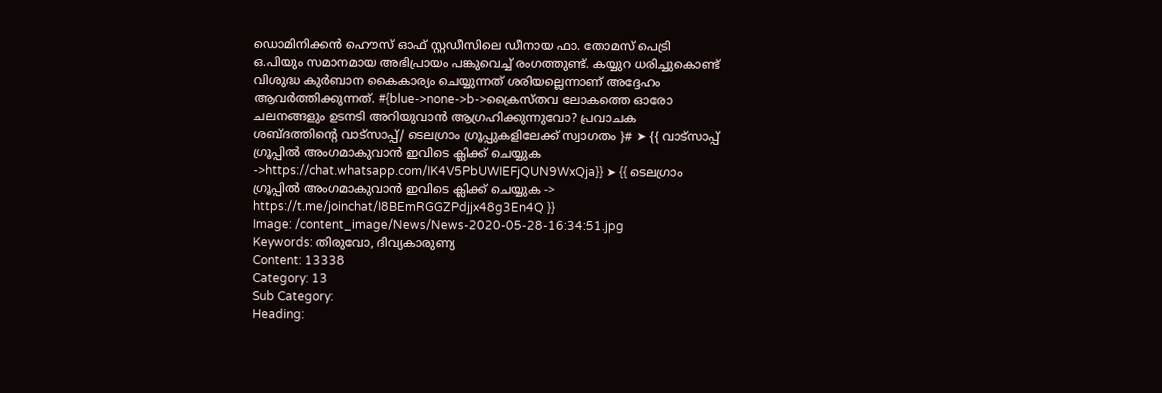ഡൊമിനിക്കന്‍ ഹൌസ് ഓഫ് സ്റ്റഡീസിലെ ഡീനായ ഫാ. തോമസ് പെട്രി ഒ.പിയും സമാനമായ അഭിപ്രായം പങ്കുവെച്ച് രംഗത്തുണ്ട്. കയ്യുറ ധരിച്ചുകൊണ്ട് വിശുദ്ധ കുര്‍ബാന കൈകാര്യം ചെയ്യുന്നത് ശരിയല്ലെന്നാണ് അദ്ദേഹം ആവര്‍ത്തിക്കുന്നത്. #{blue->none->b->ക്രൈസ്തവ ലോകത്തെ ഓരോ ചലനങ്ങളും ഉടനടി അറിയുവാന്‍ ആഗ്രഹിക്കുന്നുവോ? പ്രവാചക ശബ്ദത്തിന്റെ വാട്സാപ്പ്/ ടെലഗ്രാം ഗ്രൂപ്പുകളിലേക്ക് സ്വാഗതം ‍}# ➤ {{ വാട്സാപ്പ് ഗ്രൂപ്പിൽ അംഗമാകുവാൻ ഇവിടെ ക്ലിക്ക് ചെയ്യുക ->https://chat.whatsapp.com/IK4V5PbUWIEFjQUN9WxQja}} ➤ {{ ടെലഗ്രാം ഗ്രൂപ്പിൽ അംഗമാകുവാൻ ഇവിടെ ക്ലിക്ക് ചെയ്യുക -> https://t.me/joinchat/I8BEmRGGZPdjjx48g3En4Q }}
Image: /content_image/News/News-2020-05-28-16:34:51.jpg
Keywords: തിരുവോ, ദിവ്യകാരുണ്യ
Content: 13338
Category: 13
Sub Category:
Heading: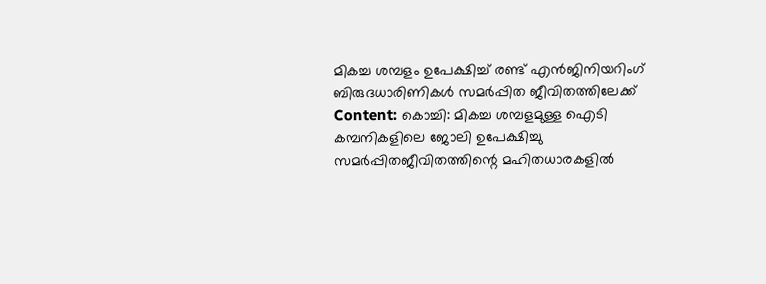മികച്ച ശമ്പളം ഉപേക്ഷിച്ച് രണ്ട് എന്‍ജിനിയറിംഗ് ബിരുദധാരിണികള്‍ സമര്‍പ്പിത ജീവിതത്തിലേക്ക്‌
Content: കൊച്ചി: മികച്ച ശമ്പളമുള്ള ഐടി കമ്പനികളിലെ ജോലി ഉപേക്ഷിച്ചു സമര്‍പ്പിതജീവിതത്തിന്റെ മഹിതധാരകളില്‍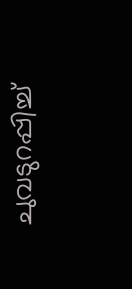ചുവടുറപ്പിച്ച്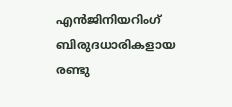എന്‍ജിനിയറിംഗ് ബിരുദധാരികളായ രണ്ടു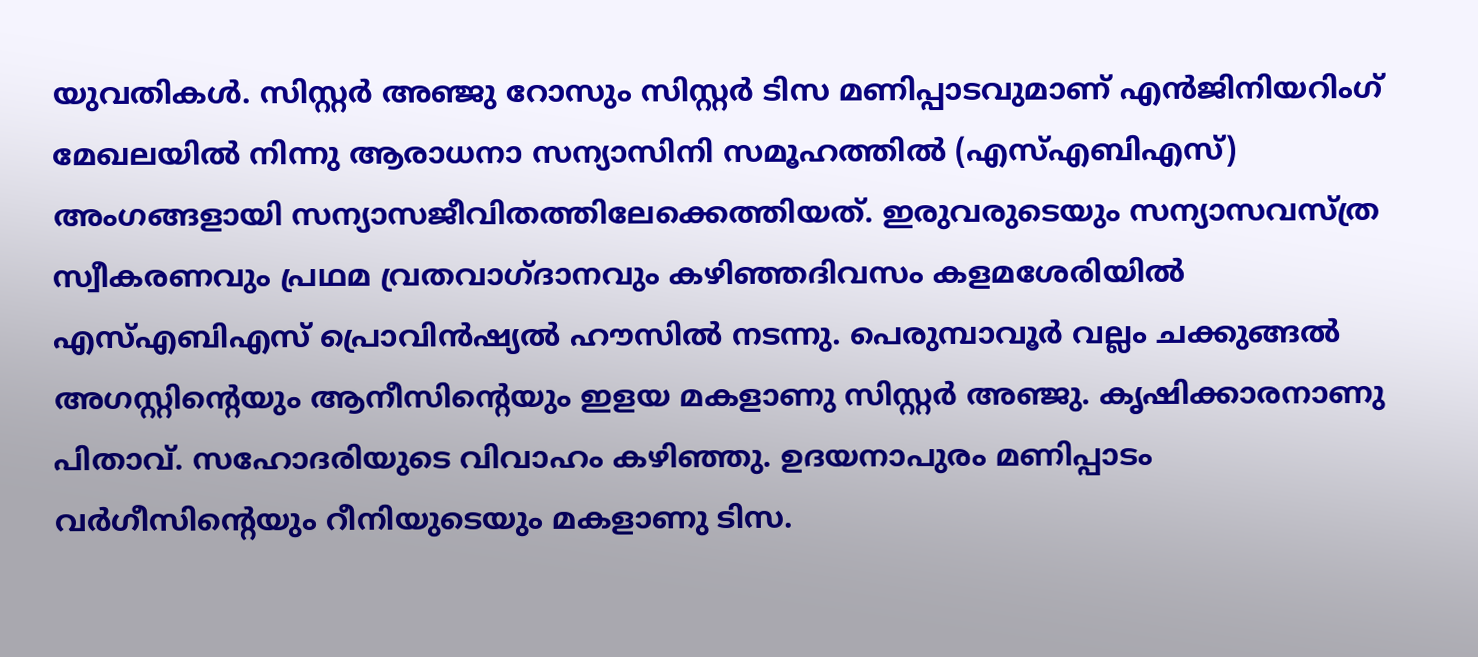യുവതികള്‍. സിസ്റ്റര്‍ അഞ്ജു റോസും സിസ്റ്റര്‍ ടിസ മണിപ്പാടവുമാണ് എന്‍ജിനിയറിംഗ് മേഖലയില്‍ നിന്നു ആരാധനാ സന്യാസിനി സമൂഹത്തില്‍ (എസ്എബിഎസ്) അംഗങ്ങളായി സന്യാസജീവിതത്തിലേക്കെത്തിയത്. ഇരുവരുടെയും സന്യാസവസ്ത്ര സ്വീകരണവും പ്രഥമ വ്രതവാഗ്ദാനവും കഴിഞ്ഞദിവസം കളമശേരിയില്‍ എസ്എബിഎസ് പ്രൊവിന്‍ഷ്യല്‍ ഹൗസില്‍ നടന്നു. പെരുമ്പാവൂര്‍ വല്ലം ചക്കുങ്ങല്‍ അഗസ്റ്റിന്റെയും ആനീസിന്റെയും ഇളയ മകളാണു സിസ്റ്റര്‍ അഞ്ജു. കൃഷിക്കാരനാണു പിതാവ്. സഹോദരിയുടെ വിവാഹം കഴിഞ്ഞു. ഉദയനാപുരം മണിപ്പാടം വര്‍ഗീസിന്റെയും റീനിയുടെയും മകളാണു ടിസ.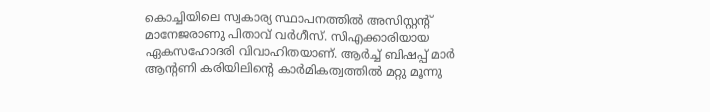കൊച്ചിയിലെ സ്വകാര്യ സ്ഥാപനത്തില്‍ അസിസ്റ്റന്റ് മാനേജരാണു പിതാവ് വര്‍ഗീസ്. സിഎക്കാരിയായ ഏകസഹോദരി വിവാഹിതയാണ്. ആര്‍ച്ച് ബിഷപ്പ് മാര്‍ ആന്റണി കരിയിലിന്റെ കാര്‍മികത്വത്തില്‍ മറ്റു മൂന്നു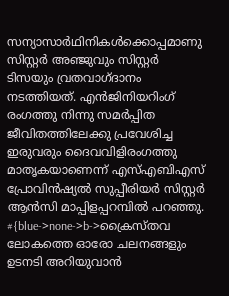സന്യാസാര്‍ഥിനികള്‍ക്കൊപ്പമാണു സിസ്റ്റര്‍ അഞ്ജുവും സിസ്റ്റര്‍ ടിസയും വ്രതവാഗ്ദാനം നടത്തിയത്. എന്‍ജിനിയറിംഗ് രംഗത്തു നിന്നു സമര്‍പ്പിത ജീവിതത്തിലേക്കു പ്രവേശിച്ച ഇരുവരും ദൈവവിളിരംഗത്തു മാതൃകയാണെന്ന് എസ്എബിഎസ് പ്രോവിന്‍ഷ്യല്‍ സുപ്പീരിയര്‍ സിസ്റ്റര്‍ ആന്‍സി മാപ്പിളപ്പറമ്പില്‍ പറഞ്ഞു. #{blue->none->b->ക്രൈസ്തവ ലോകത്തെ ഓരോ ചലനങ്ങളും ഉടനടി അറിയുവാന്‍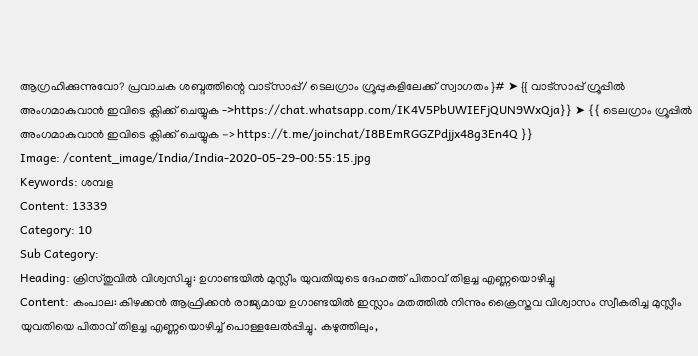ആഗ്രഹിക്കുന്നുവോ? പ്രവാചക ശബ്ദത്തിന്റെ വാട്സാപ്പ്/ ടെലഗ്രാം ഗ്രൂപ്പുകളിലേക്ക് സ്വാഗതം ‍}# ➤ {{ വാട്സാപ്പ് ഗ്രൂപ്പിൽ അംഗമാകുവാൻ ഇവിടെ ക്ലിക്ക് ചെയ്യുക ->https://chat.whatsapp.com/IK4V5PbUWIEFjQUN9WxQja}} ➤ {{ ടെലഗ്രാം ഗ്രൂപ്പിൽ അംഗമാകുവാൻ ഇവിടെ ക്ലിക്ക് ചെയ്യുക -> https://t.me/joinchat/I8BEmRGGZPdjjx48g3En4Q }}
Image: /content_image/India/India-2020-05-29-00:55:15.jpg
Keywords: ശമ്പള
Content: 13339
Category: 10
Sub Category:
Heading: ക്രിസ്തുവില്‍ വിശ്വസിച്ചു: ഉഗാണ്ടയില്‍ മുസ്ലീം യുവതിയുടെ ദേഹത്ത് പിതാവ് തിളച്ച എണ്ണയൊഴിച്ചു
Content: കംപാല: കിഴക്കന്‍ ആഫ്രിക്കന്‍ രാജ്യമായ ഉഗാണ്ടയില്‍ ഇസ്ലാം മതത്തില്‍ നിന്നും ക്രൈസ്തവ വിശ്വാസം സ്വീകരിച്ച മുസ്ലീം യുവതിയെ പിതാവ് തിളച്ച എണ്ണയൊഴിച്ച് പൊള്ളലേല്‍പ്പിച്ചു. കഴുത്തിലും,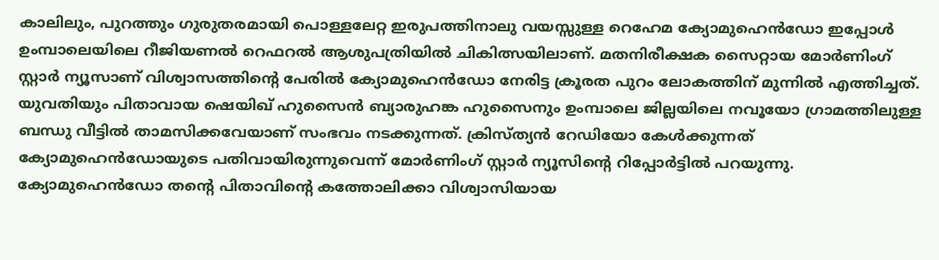കാലിലും, പുറത്തും ഗുരുതരമായി പൊള്ളലേറ്റ ഇരുപത്തിനാലു വയസ്സുള്ള റെഹേമ ക്യോമുഹെന്‍ഡോ ഇപ്പോള്‍ ഉംമ്പാലെയിലെ റീജിയണല്‍ റെഫറല്‍ ആശുപത്രിയില്‍ ചികിത്സയിലാണ്. മതനിരീക്ഷക സൈറ്റായ മോര്‍ണിംഗ് സ്റ്റാര്‍ ന്യൂസാണ് വിശ്വാസത്തിന്റെ പേരില്‍ ക്യോമുഹെന്‍ഡോ നേരിട്ട ക്രൂരത പുറം ലോകത്തിന് മുന്നില്‍ എത്തിച്ചത്. യുവതിയും പിതാവായ ഷെയിഖ് ഹുസൈന്‍ ബ്യാരുഹങ്ക ഹുസൈനും ഉംമ്പാലെ ജില്ലയിലെ നവൂയോ ഗ്രാമത്തിലുള്ള ബന്ധു വീട്ടില്‍ താമസിക്കവേയാണ് സംഭവം നടക്കുന്നത്. ക്രിസ്ത്യന്‍ റേഡിയോ കേള്‍ക്കുന്നത് ക്യോമുഹെന്‍ഡോയുടെ പതിവായിരുന്നുവെന്ന് മോര്‍ണിംഗ് സ്റ്റാര്‍ ന്യൂസിന്റെ റിപ്പോര്‍ട്ടില്‍ പറയുന്നു. ക്യോമുഹെന്‍ഡോ തന്റെ പിതാവിന്റെ കത്തോലിക്കാ വിശ്വാസിയായ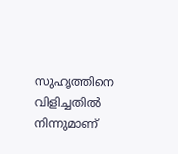സുഹൃത്തിനെ വിളിച്ചതില്‍ നിന്നുമാണ്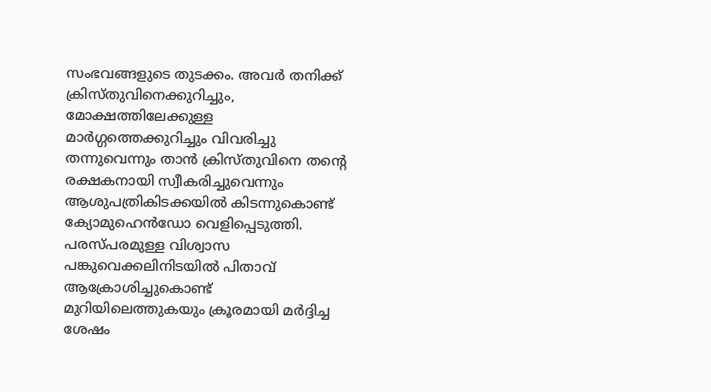സംഭവങ്ങളുടെ തുടക്കം. അവര്‍ തനിക്ക് ക്രിസ്തുവിനെക്കുറിച്ചും, മോക്ഷത്തിലേക്കുള്ള മാര്‍ഗ്ഗത്തെക്കുറിച്ചും വിവരിച്ചു തന്നുവെന്നും താന്‍ ക്രിസ്തുവിനെ തന്റെ രക്ഷകനായി സ്വീകരിച്ചുവെന്നും ആശുപത്രികിടക്കയില്‍ കിടന്നുകൊണ്ട് ക്യോമുഹെന്‍ഡോ വെളിപ്പെടുത്തി. പരസ്പരമുള്ള വിശ്വാസ പങ്കുവെക്കലിനിടയില്‍ പിതാവ് ആക്രോശിച്ചുകൊണ്ട് മുറിയിലെത്തുകയും ക്രൂരമായി മര്‍ദ്ദിച്ച ശേഷം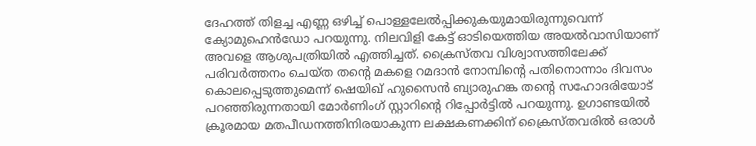ദേഹത്ത് തിളച്ച എണ്ണ ഒഴിച്ച് പൊള്ളലേല്‍പ്പിക്കുകയുമായിരുന്നുവെന്ന് ക്യോമുഹെന്‍ഡോ പറയുന്നു. നിലവിളി കേട്ട് ഓടിയെത്തിയ അയല്‍വാസിയാണ് അവളെ ആശുപത്രിയില്‍ എത്തിച്ചത്. ക്രൈസ്തവ വിശ്വാസത്തിലേക്ക് പരിവര്‍ത്തനം ചെയ്ത തന്റെ മകളെ റമദാന്‍ നോമ്പിന്റെ പതിനൊന്നാം ദിവസം കൊലപ്പെടുത്തുമെന്ന് ഷെയിഖ് ഹുസൈന്‍ ബ്യാരുഹങ്ക തന്റെ സഹോദരിയോട്‌ പറഞ്ഞിരുന്നതായി മോര്‍ണിംഗ് സ്റ്റാറിന്റെ റിപ്പോര്‍ട്ടില്‍ പറയുന്നു. ഉഗാണ്ടയില്‍ ക്രൂരമായ മതപീഡനത്തിനിരയാകുന്ന ലക്ഷകണക്കിന് ക്രൈസ്തവരില്‍ ഒരാള്‍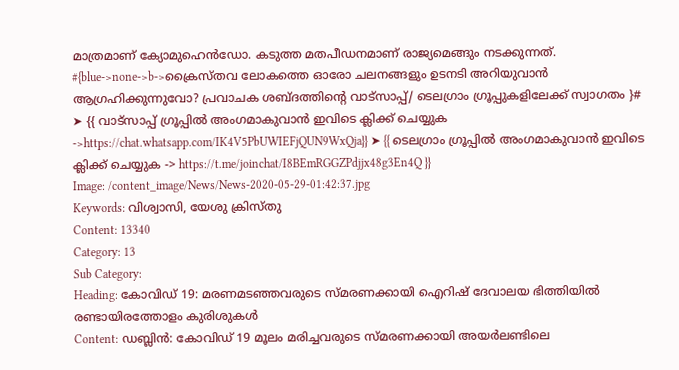മാത്രമാണ് ക്യോമുഹെന്‍ഡോ. കടുത്ത മതപീഡനമാണ് രാജ്യമെങ്ങും നടക്കുന്നത്. #{blue->none->b->ക്രൈസ്തവ ലോകത്തെ ഓരോ ചലനങ്ങളും ഉടനടി അറിയുവാന്‍ ആഗ്രഹിക്കുന്നുവോ? പ്രവാചക ശബ്ദത്തിന്റെ വാട്സാപ്പ്/ ടെലഗ്രാം ഗ്രൂപ്പുകളിലേക്ക് സ്വാഗതം ‍}# ➤ {{ വാട്സാപ്പ് ഗ്രൂപ്പിൽ അംഗമാകുവാൻ ഇവിടെ ക്ലിക്ക് ചെയ്യുക ->https://chat.whatsapp.com/IK4V5PbUWIEFjQUN9WxQja}} ➤ {{ ടെലഗ്രാം ഗ്രൂപ്പിൽ അംഗമാകുവാൻ ഇവിടെ ക്ലിക്ക് ചെയ്യുക -> https://t.me/joinchat/I8BEmRGGZPdjjx48g3En4Q }}
Image: /content_image/News/News-2020-05-29-01:42:37.jpg
Keywords: വിശ്വാസി, യേശു ക്രിസ്തു
Content: 13340
Category: 13
Sub Category:
Heading: കോവിഡ് 19: മരണമടഞ്ഞവരുടെ സ്മരണക്കായി ഐറിഷ് ദേവാലയ ഭിത്തിയിൽ രണ്ടായിരത്തോളം കുരിശുകൾ
Content: ഡബ്ലിന്‍: കോവിഡ് 19 മൂലം മരിച്ചവരുടെ സ്മരണക്കായി അയർലണ്ടിലെ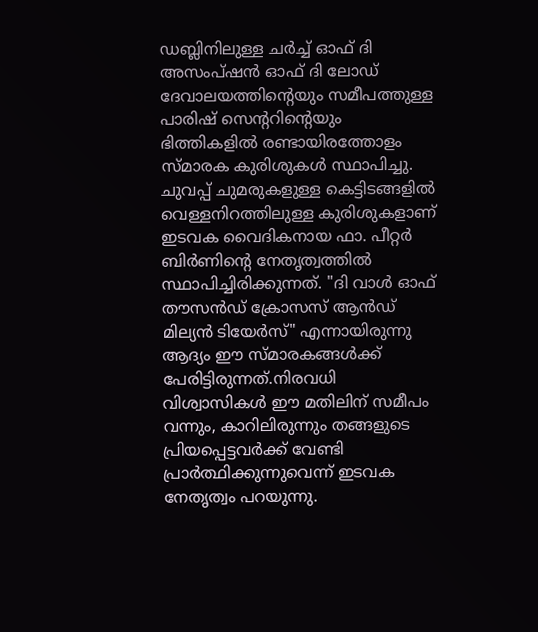ഡബ്ലിനിലുള്ള ചർച്ച് ഓഫ് ദി അസംപ്ഷൻ ഓഫ് ദി ലോഡ് ദേവാലയത്തിന്റെയും സമീപത്തുള്ള പാരിഷ് സെന്ററിന്റെയും ഭിത്തികളിൽ രണ്ടായിരത്തോളം സ്മാരക കുരിശുകൾ സ്ഥാപിച്ചു. ചുവപ്പ് ചുമരുകളുള്ള കെട്ടിടങ്ങളില്‍ വെള്ളനിറത്തിലുള്ള കുരിശുകളാണ് ഇടവക വൈദികനായ ഫാ. പീറ്റർ ബിർണിന്റെ നേതൃത്വത്തില്‍ സ്ഥാപിച്ചിരിക്കുന്നത്. "ദി വാൾ ഓഫ് തൗസൻഡ് ക്രോസസ് ആൻഡ് മില്യൻ ടിയേർസ്" എന്നായിരുന്നു ആദ്യം ഈ സ്മാരകങ്ങൾക്ക് പേരിട്ടിരുന്നത്.നിരവധി വിശ്വാസികൾ ഈ മതിലിന് സമീപം വന്നും, കാറിലിരുന്നും തങ്ങളുടെ പ്രിയപ്പെട്ടവർക്ക് വേണ്ടി പ്രാർത്ഥിക്കുന്നുവെന്ന്‍ ഇടവക നേതൃത്വം പറയുന്നു.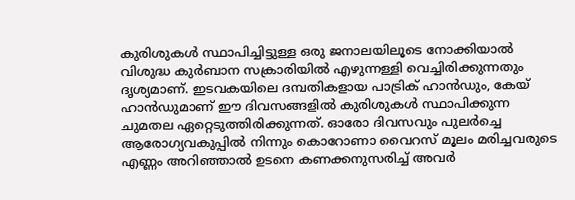കുരിശുകള്‍ സ്ഥാപിച്ചിട്ടുള്ള ഒരു ജനാലയിലൂടെ നോക്കിയാൽ വിശുദ്ധ കുർബാന സക്രാരിയിൽ എഴുന്നള്ളി വെച്ചിരിക്കുന്നതും ദൃശ്യമാണ്. ഇടവകയിലെ ദമ്പതികളായ പാട്രിക് ഹാൻഡും, കേയ് ഹാൻഡുമാണ് ഈ ദിവസങ്ങളിൽ കുരിശുകൾ സ്ഥാപിക്കുന്ന ചുമതല ഏറ്റെടുത്തിരിക്കുന്നത്. ഓരോ ദിവസവും പുലർച്ചെ ആരോഗ്യവകുപ്പിൽ നിന്നും കൊറോണാ വൈറസ് മൂലം മരിച്ചവരുടെ എണ്ണം അറിഞ്ഞാൽ ഉടനെ കണക്കനുസരിച്ച് അവർ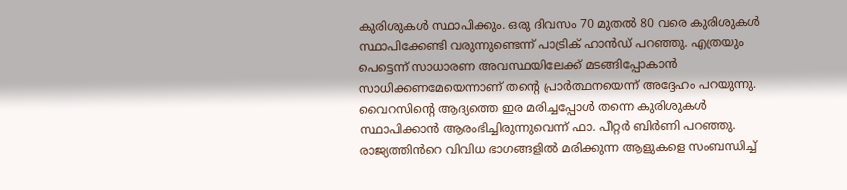കുരിശുകൾ സ്ഥാപിക്കും. ഒരു ദിവസം 70 മുതൽ 80 വരെ കുരിശുകൾ സ്ഥാപിക്കേണ്ടി വരുന്നുണ്ടെന്ന് പാട്രിക് ഹാൻഡ് പറഞ്ഞു. എത്രയും പെട്ടെന്ന് സാധാരണ അവസ്ഥയിലേക്ക് മടങ്ങിപ്പോകാൻ സാധിക്കണമേയെന്നാണ് തന്റെ പ്രാർത്ഥനയെന്ന്‍ അദ്ദേഹം പറയുന്നു. വൈറസിന്റെ ആദ്യത്തെ ഇര മരിച്ചപ്പോൾ തന്നെ കുരിശുകൾ സ്ഥാപിക്കാൻ ആരംഭിച്ചിരുന്നുവെന്ന് ഫാ. പീറ്റർ ബിർണി പറഞ്ഞു. രാജ്യത്തിൻറെ വിവിധ ഭാഗങ്ങളിൽ മരിക്കുന്ന ആളുകളെ സംബന്ധിച്ച്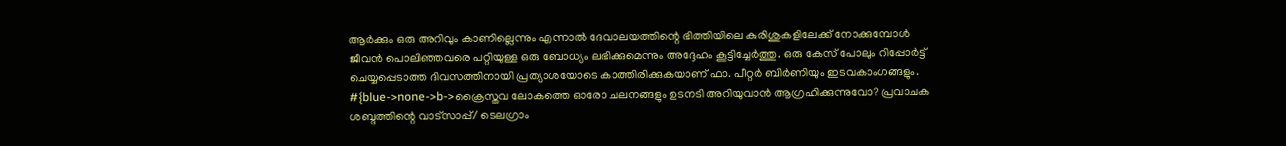ആർക്കും ഒരു അറിവും കാണില്ലെന്നും എന്നാൽ ദേവാലയത്തിന്റെ ഭിത്തിയിലെ കുരിശുകളിലേക്ക് നോക്കുമ്പോൾ ജീവൻ പൊലിഞ്ഞവരെ പറ്റിയുള്ള ഒരു ബോധ്യം ലഭിക്കുമെന്നും അദ്ദേഹം കൂട്ടിച്ചേര്‍ത്തു. ഒരു കേസ് പോലും റിപ്പോർട്ട് ചെയ്യപ്പെടാത്ത ദിവസത്തിനായി പ്രത്യാശയോടെ കാത്തിരിക്കുകയാണ് ഫാ. പീറ്റർ ബിർണിയും ഇടവകാംഗങ്ങളും. #{blue->none->b->ക്രൈസ്തവ ലോകത്തെ ഓരോ ചലനങ്ങളും ഉടനടി അറിയുവാന്‍ ആഗ്രഹിക്കുന്നുവോ? പ്രവാചക ശബ്ദത്തിന്റെ വാട്സാപ്പ്/ ടെലഗ്രാം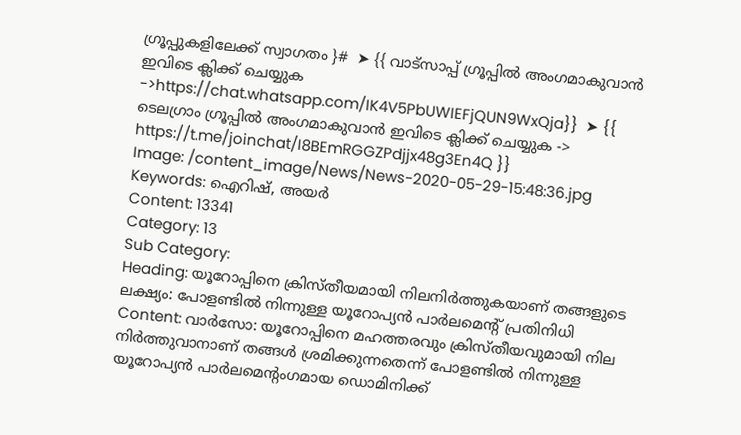ഗ്രൂപ്പുകളിലേക്ക് സ്വാഗതം ‍}#  ➤ {{ വാട്സാപ്പ് ഗ്രൂപ്പിൽ അംഗമാകുവാൻ ഇവിടെ ക്ലിക്ക് ചെയ്യുക ->https://chat.whatsapp.com/IK4V5PbUWIEFjQUN9WxQja}}  ➤ {{ ടെലഗ്രാം ഗ്രൂപ്പിൽ അംഗമാകുവാൻ ഇവിടെ ക്ലിക്ക് ചെയ്യുക -> https://t.me/joinchat/I8BEmRGGZPdjjx48g3En4Q }}
Image: /content_image/News/News-2020-05-29-15:48:36.jpg
Keywords: ഐറിഷ്, അയര്‍
Content: 13341
Category: 13
Sub Category:
Heading: യൂറോപ്പിനെ ക്രിസ്തീയമായി നിലനിര്‍ത്തുകയാണ് തങ്ങളുടെ ലക്ഷ്യം: പോളണ്ടില്‍ നിന്നുള്ള യൂറോപ്യന്‍ പാര്‍ലമെന്റ് പ്രതിനിധി
Content: വാർസോ: യൂറോപ്പിനെ മഹത്തരവും ക്രിസ്തീയവുമായി നില നിര്‍ത്തുവാനാണ് തങ്ങള്‍ ശ്രമിക്കുന്നതെന്ന് പോളണ്ടില്‍ നിന്നുള്ള യൂറോപ്യന്‍ പാര്‍ലമെന്റംഗമായ ഡൊമിനിക്ക്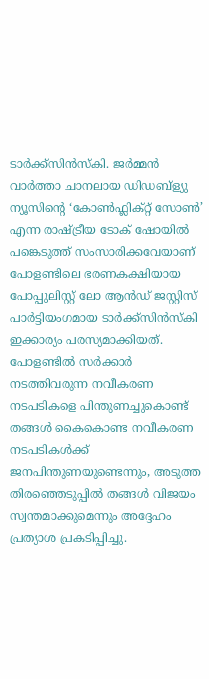ടാര്‍ക്ക്സിന്‍സ്കി. ജര്‍മ്മന്‍ വാര്‍ത്താ ചാനലായ ഡിഡബ്ള്യു ന്യൂസിന്റെ ‘കോണ്‍ഫ്ലിക്റ്റ് സോണ്‍’ എന്ന രാഷ്ട്രീയ ടോക് ഷോയില്‍ പങ്കെടുത്ത് സംസാരിക്കവേയാണ് പോളണ്ടിലെ ഭരണകക്ഷിയായ പോപ്പുലിസ്റ്റ് ലോ ആന്‍ഡ്‌ ജസ്റ്റിസ് പാര്‍ട്ടിയംഗമായ ടാര്‍ക്ക്സിന്‍സ്കി ഇക്കാര്യം പരസ്യമാക്കിയത്. പോളണ്ടില്‍ സര്‍ക്കാര്‍ നടത്തിവരുന്ന നവീകരണ നടപടികളെ പിന്തുണച്ചുകൊണ്ട് തങ്ങള്‍ കൈകൊണ്ട നവീകരണ നടപടികള്‍ക്ക് ജനപിന്തുണയുണ്ടെന്നും, അടുത്ത തിരഞ്ഞെടുപ്പില്‍ തങ്ങള്‍ വിജയം സ്വന്തമാക്കുമെന്നും അദ്ദേഹം പ്രത്യാശ പ്രകടിപ്പിച്ചു.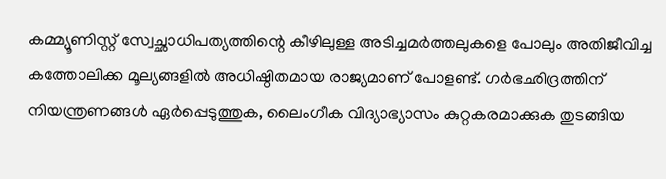കമ്മ്യൂണിസ്റ്റ് സ്വേച്ഛാധിപത്യത്തിന്റെ കീഴിലുള്ള അടിച്ചമര്‍ത്തലുകളെ പോലും അതിജീവിച്ച കത്തോലിക്ക മൂല്യങ്ങളില്‍ അധിഷ്ഠിതമായ രാജ്യമാണ് പോളണ്ട്. ഗർഭഛിദ്രത്തിന് നിയന്ത്രണങ്ങള്‍ ഏര്‍പ്പെടുത്തുക, ലൈംഗീക വിദ്യാഭ്യാസം കുറ്റകരമാക്കുക തുടങ്ങിയ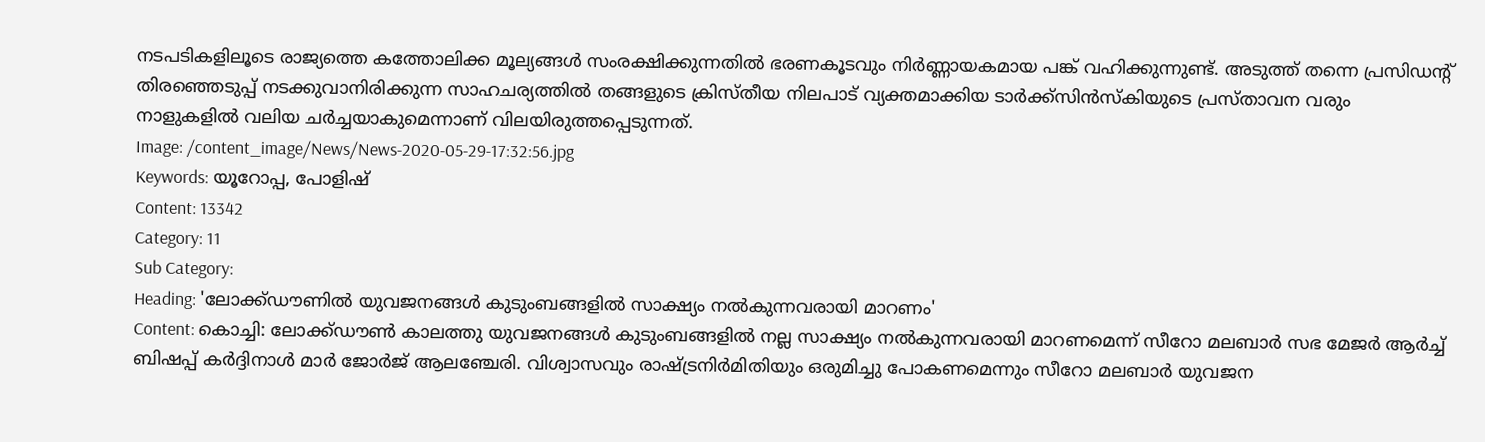നടപടികളിലൂടെ രാജ്യത്തെ കത്തോലിക്ക മൂല്യങ്ങള്‍ സംരക്ഷിക്കുന്നതില്‍ ഭരണകൂടവും നിര്‍ണ്ണായകമായ പങ്ക് വഹിക്കുന്നുണ്ട്. അടുത്ത് തന്നെ പ്രസിഡന്റ് തിരഞ്ഞെടുപ്പ് നടക്കുവാനിരിക്കുന്ന സാഹചര്യത്തില്‍ തങ്ങളുടെ ക്രിസ്തീയ നിലപാട് വ്യക്തമാക്കിയ ടാര്‍ക്ക്സിന്‍സ്കിയുടെ പ്രസ്താവന വരും നാളുകളിൽ വലിയ ചർച്ചയാകുമെന്നാണ് വിലയിരുത്തപ്പെടുന്നത്.
Image: /content_image/News/News-2020-05-29-17:32:56.jpg
Keywords: യൂറോപ്പ, പോളിഷ്
Content: 13342
Category: 11
Sub Category:
Heading: 'ലോക്ക്ഡൗണില്‍ യുവജനങ്ങള്‍ കുടുംബങ്ങളില്‍ സാക്ഷ്യം നല്‍കുന്നവരായി മാറണം'
Content: കൊച്ചി: ലോക്ക്ഡൗണ്‍ കാലത്തു യുവജനങ്ങള്‍ കുടുംബങ്ങളില്‍ നല്ല സാക്ഷ്യം നല്‍കുന്നവരായി മാറണമെന്ന് സീറോ മലബാര്‍ സഭ മേജര്‍ ആര്‍ച്ച് ബിഷപ്പ് കര്‍ദ്ദിനാള്‍ മാര്‍ ജോര്‍ജ് ആലഞ്ചേരി. വിശ്വാസവും രാഷ്ട്രനിര്‍മിതിയും ഒരുമിച്ചു പോകണമെന്നും സീറോ മലബാര്‍ യുവജന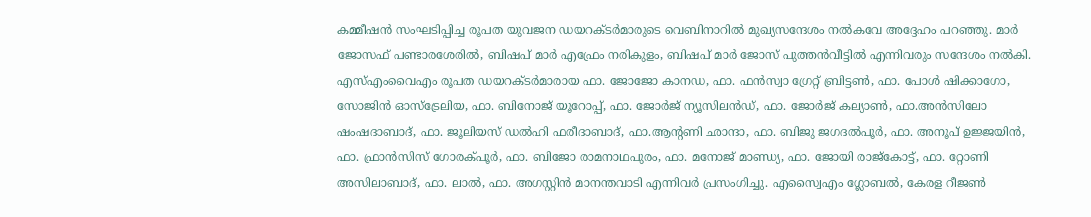കമ്മീഷന്‍ സംഘടിപ്പിച്ച രൂപത യുവജന ഡയറക്ടര്‍മാരുടെ വെബിനാറില്‍ മുഖ്യസന്ദേശം നല്‍കവേ അദ്ദേഹം പറഞ്ഞു. മാര്‍ ജോസഫ് പണ്ടാരശേരില്‍, ബിഷപ് മാര്‍ എഫ്രേം നരികുളം, ബിഷപ് മാര്‍ ജോസ് പുത്തന്‍വീട്ടില്‍ എന്നിവരും സന്ദേശം നല്‍കി. എസ്എംവൈഎം രൂപത ഡയറക്ടര്‍മാരായ ഫാ. ജോജോ കാനഡ, ഫാ. ഫന്‍സ്വാ ഗ്രേറ്റ് ബ്രിട്ടണ്‍, ഫാ. പോള്‍ ഷിക്കാഗോ, സോജിന്‍ ഓസ്‌ട്രേലിയ, ഫാ. ബിനോജ് യൂറോപ്പ്, ഫാ. ജോര്‍ജ് ന്യൂസിലന്‍ഡ്, ഫാ. ജോര്‍ജ് കല്യാണ്‍, ഫാ.അന്‍സിലോ ഷംഷദാബാദ്, ഫാ. ജൂലിയസ് ഡല്‍ഹി ഫരീദാബാദ്, ഫാ.ആന്റണി ഛാന്ദാ, ഫാ. ബിജു ജഗദല്‍പൂര്‍, ഫാ. അനൂപ് ഉജ്ജയിന്‍, ഫാ. ഫ്രാന്‍സിസ് ഗോരക്പൂര്‍, ഫാ. ബിജോ രാമനാഥപുരം, ഫാ. മനോജ് മാണ്ഡ്യ, ഫാ. ജോയി രാജ്‌കോട്ട്, ഫാ. റ്റോണി അസിലാബാദ്, ഫാ. ലാല്‍, ഫാ. അഗസ്റ്റിന്‍ മാനന്തവാടി എന്നിവര്‍ പ്രസംഗിച്ചു. എസ്വൈഎം ഗ്ലോബല്‍, കേരള റീജണ്‍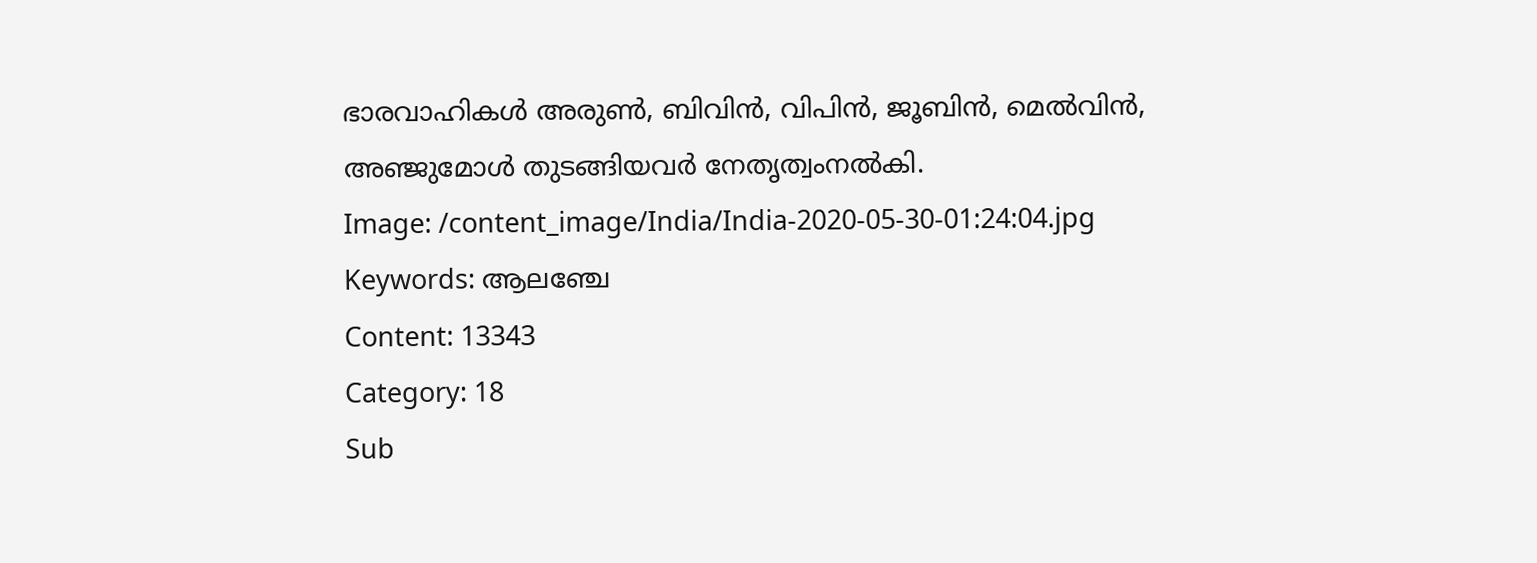ഭാരവാഹികള്‍ അരുണ്‍, ബിവിന്‍, വിപിന്‍, ജൂബിന്‍, മെല്‍വിന്‍, അഞ്ജുമോള്‍ തുടങ്ങിയവര്‍ നേതൃത്വംനല്‍കി.
Image: /content_image/India/India-2020-05-30-01:24:04.jpg
Keywords: ആലഞ്ചേ
Content: 13343
Category: 18
Sub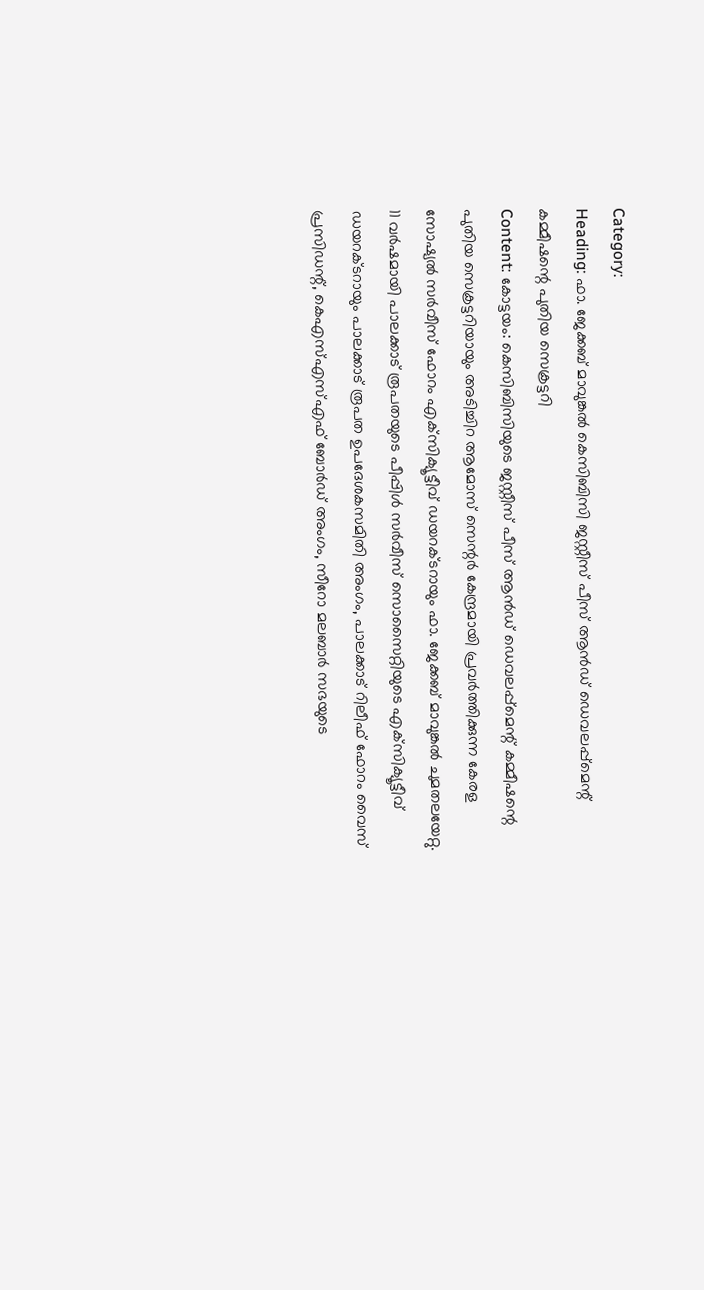Category:
Heading: ഫാ. ജേക്കബ് മാവുങ്കല്‍ കെസിബിസി ജസ്റ്റീസ് പീസ് ആന്‍ഡ് ഡെവലപ്പ്‌മെന്റ് കമ്മീഷന്റെ പുതിയ സെക്രട്ടറി
Content: കോട്ടയം: കെസിബിസിയുടെ ജസ്റ്റീസ് പീസ് ആന്‍ഡ് ഡെവലപ്പ്‌മെന്റ് കമ്മീഷന്റെ പുതിയ സെക്രട്ടറിയായും അടിച്ചിറ ആമോസ് സെന്റര്‍ കേന്ദ്രമായി പ്രവര്‍ത്തിക്കുന്ന കേരള സോഷ്യല്‍ സര്‍വീസ് ഫോറം എക്‌സിക്യൂട്ടീവ് ഡയറക്ടറായും ഫാ. ജേക്കബ് മാവുങ്കല്‍ ചുമതലയേറ്റു. 11 വര്‍ഷമായി പാലക്കാട് രൂപതയുടെ പീപ്പിള്‍ സര്‍വീസ് സൊസൈറ്റിയുടെ എക്‌സിക്യൂട്ടീവ് ഡയറക്ടറായും പാലക്കാട് രൂപത ഉപദേശകസമിതി അംഗം, പാലക്കാട് റിലീഫ് ഫോറം വൈസ് പ്രസിഡന്റ്, കെഎസ്എസ്എഫ് ബോര്‍ഡ് അംഗം, സീറോ മലബാര്‍ സഭയുടെ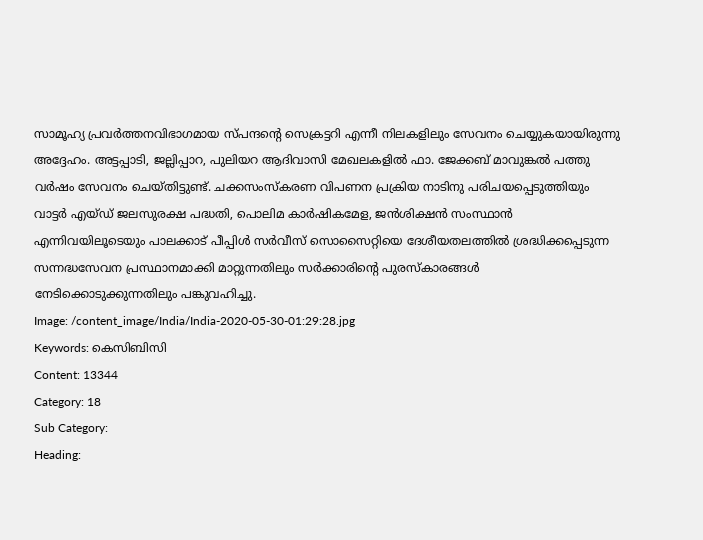സാമൂഹ്യ പ്രവര്‍ത്തനവിഭാഗമായ സ്പന്ദന്റെ സെക്രട്ടറി എന്നീ നിലകളിലും സേവനം ചെയ്യുകയായിരുന്നു അദ്ദേഹം. അട്ടപ്പാടി, ജല്ലിപ്പാറ, പുലിയറ ആദിവാസി മേഖലകളില്‍ ഫാ. ജേക്കബ് മാവുങ്കല്‍ പത്തു വര്‍ഷം സേവനം ചെയ്തിട്ടുണ്ട്. ചക്കസംസ്‌കരണ വിപണന പ്രക്രിയ നാടിനു പരിചയപ്പെടുത്തിയും വാട്ടര്‍ എയ്ഡ് ജലസുരക്ഷ പദ്ധതി, പൊലിമ കാര്‍ഷികമേള, ജന്‍ശിക്ഷന്‍ സംസ്ഥാന്‍ എന്നിവയിലൂടെയും പാലക്കാട് പീപ്പിള്‍ സര്‍വീസ് സൊസൈറ്റിയെ ദേശീയതലത്തില്‍ ശ്രദ്ധിക്കപ്പെടുന്ന സന്നദ്ധസേവന പ്രസ്ഥാനമാക്കി മാറ്റുന്നതിലും സര്‍ക്കാരിന്റെ പുരസ്‌കാരങ്ങള്‍ നേടിക്കൊടുക്കുന്നതിലും പങ്കുവഹിച്ചു.
Image: /content_image/India/India-2020-05-30-01:29:28.jpg
Keywords: കെ‌സി‌ബി‌സി
Content: 13344
Category: 18
Sub Category:
Heading: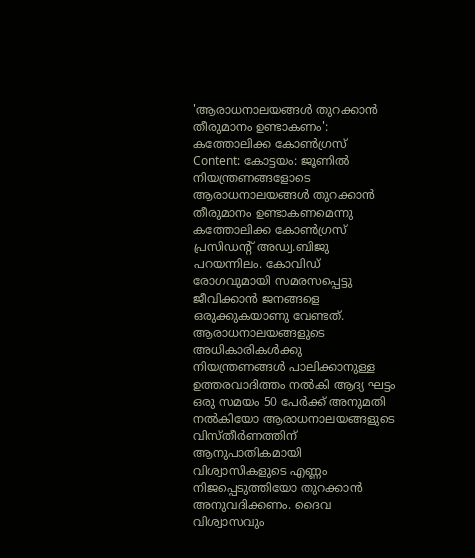'ആരാധനാലയങ്ങള്‍ തുറക്കാന്‍ തീരുമാനം ഉണ്ടാകണം': കത്തോലിക്ക കോണ്‍ഗ്രസ്
Content: കോട്ടയം: ജൂണില്‍ നിയന്ത്രണങ്ങളോടെ ആരാധനാലയങ്ങള്‍ തുറക്കാന്‍ തീരുമാനം ഉണ്ടാകണമെന്നു കത്തോലിക്ക കോണ്‍ഗ്രസ് പ്രസിഡന്റ് അഡ്വ.ബിജു പറയന്നിലം. കോവിഡ് രോഗവുമായി സമരസപ്പെട്ടു ജീവിക്കാന്‍ ജനങ്ങളെ ഒരുക്കുകയാണു വേണ്ടത്. ആരാധനാലയങ്ങളുടെ അധികാരികള്‍ക്കു നിയന്ത്രണങ്ങള്‍ പാലിക്കാനുള്ള ഉത്തരവാദിത്തം നല്‍കി ആദ്യ ഘട്ടം ഒരു സമയം 50 പേര്‍ക്ക് അനുമതി നല്‍കിയോ ആരാധനാലയങ്ങളുടെ വിസ്തീര്‍ണത്തിന് ആനുപാതികമായി വിശ്വാസികളുടെ എണ്ണം നിജപ്പെടുത്തിയോ തുറക്കാന്‍ അനുവദിക്കണം. ദൈവ വിശ്വാസവും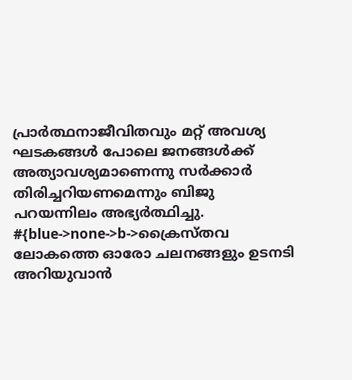പ്രാര്‍ത്ഥനാജീവിതവും മറ്റ് അവശ്യ ഘടകങ്ങള്‍ പോലെ ജനങ്ങള്‍ക്ക് അത്യാവശ്യമാണെന്നു സര്‍ക്കാര്‍ തിരിച്ചറിയണമെന്നും ബിജു പറയന്നിലം അഭ്യര്‍ത്ഥിച്ചു. #{blue->none->b->ക്രൈസ്തവ ലോകത്തെ ഓരോ ചലനങ്ങളും ഉടനടി അറിയുവാന്‍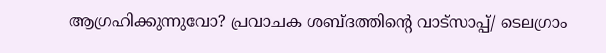ആഗ്രഹിക്കുന്നുവോ? പ്രവാചക ശബ്ദത്തിന്റെ വാട്സാപ്പ്/ ടെലഗ്രാം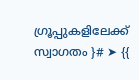ഗ്രൂപ്പുകളിലേക്ക് സ്വാഗതം ‍}# ➤ {{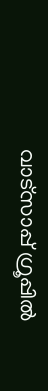വാട്സാപ്പ് ഗ്രൂപ്പിൽ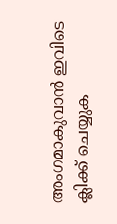അംഗമാകുവാൻ ഇവിടെ ക്ലിക്ക് ചെയ്യുക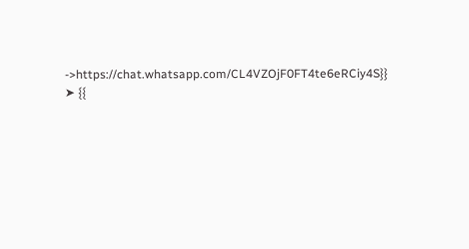->https://chat.whatsapp.com/CL4VZOjF0FT4te6eRCiy4S}} ➤ {{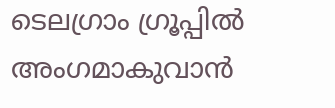ടെലഗ്രാം ഗ്രൂപ്പിൽ അംഗമാകുവാൻ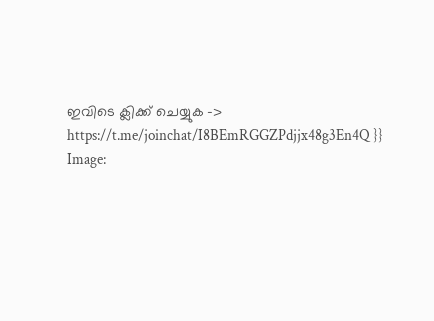ഇവിടെ ക്ലിക്ക് ചെയ്യുക -> https://t.me/joinchat/I8BEmRGGZPdjjx48g3En4Q }}
Image: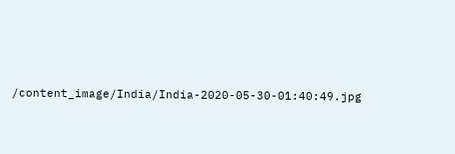/content_image/India/India-2020-05-30-01:40:49.jpg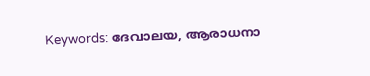Keywords: ദേവാലയ, ആരാധനാ